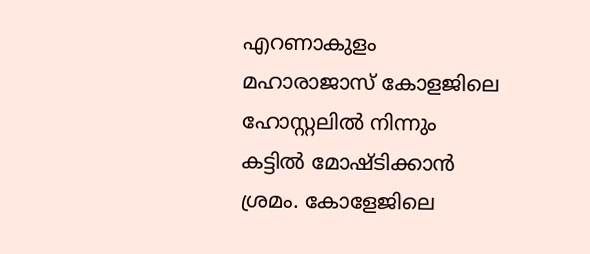എറണാകുളം മഹാരാജാസ് കോളജിലെ ഹോസ്റ്റലില്‍ നിന്നും കട്ടിൽ മോഷ്ടിക്കാൻ ശ്രമം. കോളേജിലെ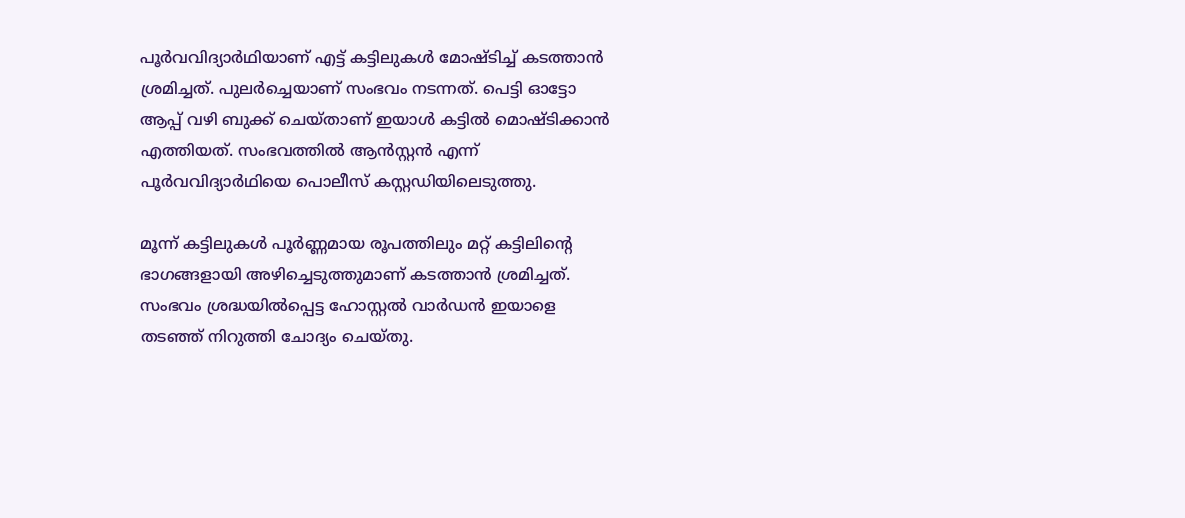പൂർവവിദ്യാർഥിയാണ് എട്ട് കട്ടിലുകൾ മോഷ്ടിച്ച് കടത്താന്‍ ശ്രമിച്ചത്. പുലർച്ചെയാണ് സംഭവം നടന്നത്. പെട്ടി ഓട്ടോ ആപ്പ് വഴി ബുക്ക് ചെയ്താണ് ഇയാള്‍ കട്ടില്‍ മൊഷ്ടിക്കാന്‍ എത്തിയത്. സംഭവത്തില്‍ ആന്‍സ്റ്റന്‍ എന്ന് പൂർവവിദ്യാർഥിയെ പൊലീസ് കസ്റ്റഡിയിലെടുത്തു.

മൂന്ന് കട്ടിലുകൾ പൂർണ്ണമായ രൂപത്തിലും മറ്റ് കട്ടിലിന്റെ ഭാഗങ്ങളായി അഴിച്ചെടുത്തുമാണ് കടത്താന്‍ ശ്രമിച്ചത്. സംഭവം ശ്രദ്ധയില്‍പ്പെട്ട ഹോസ്റ്റല്‍ വാര്‍ഡന്‍ ഇയാളെ തടഞ്ഞ് നിറുത്തി ചോദ്യം ചെയ്തു.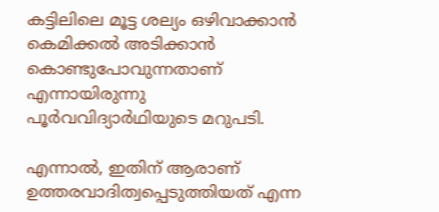കട്ടിലിലെ മൂട്ട ശല്യം ഒഴിവാക്കാന്‍ കെമിക്കല്‍ അടിക്കാന്‍ കൊണ്ടുപോവുന്നതാണ് എന്നായിരുന്നു പൂർവവിദ്യാർഥിയുടെ മറുപടി.

എന്നാല്‍, ഇതിന് ആരാണ് ഉത്തരവാദിത്വപ്പെടുത്തിയത് എന്ന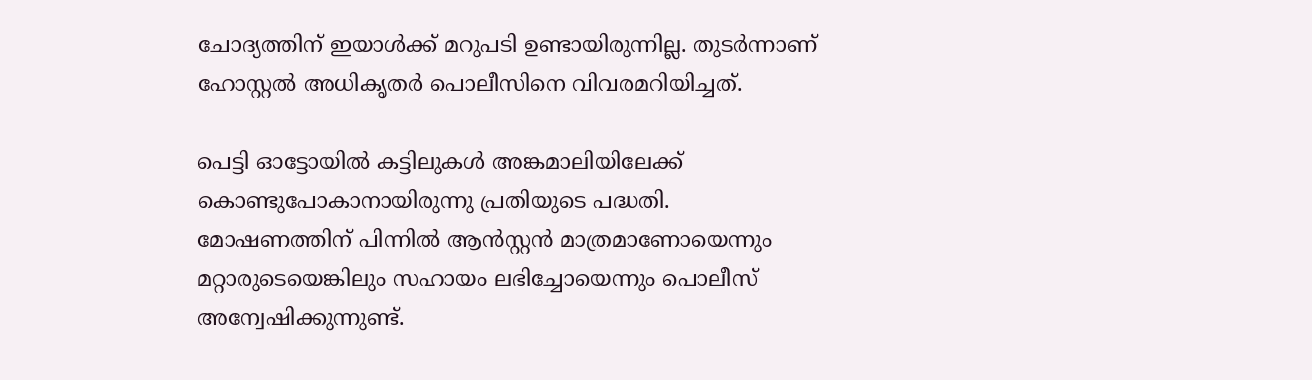ചോദ്യത്തിന് ഇയാള്‍ക്ക് മറുപടി ഉണ്ടായിരുന്നില്ല. തുടര്‍ന്നാണ് ഹോസ്റ്റല്‍ അധികൃതര്‍ പൊലീസിനെ വിവരമറിയിച്ചത്.

പെട്ടി ഓട്ടോയില്‍ കട്ടിലുകള്‍ അങ്കമാലിയിലേക്ക് കൊണ്ടുപോകാനായിരുന്നു പ്രതിയുടെ പദ്ധതി. മോഷണത്തിന് പിന്നില്‍ ആന്‍സ്റ്റന്‍ മാത്രമാണോയെന്നും മറ്റാരുടെയെങ്കിലും സഹായം ലഭിച്ചോയെന്നും പൊലീസ് അന്വേഷിക്കുന്നുണ്ട്.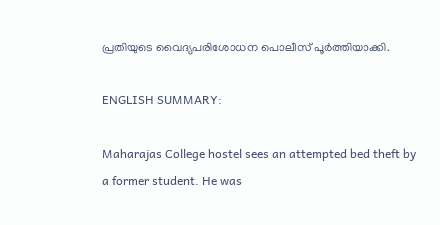പ്രതിയുടെ വൈദ്യപരിശോധന പൊലീസ് പൂർത്തിയാക്കി.

ENGLISH SUMMARY:

Maharajas College hostel sees an attempted bed theft by a former student. He was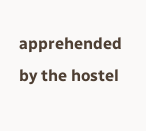apprehended by the hostel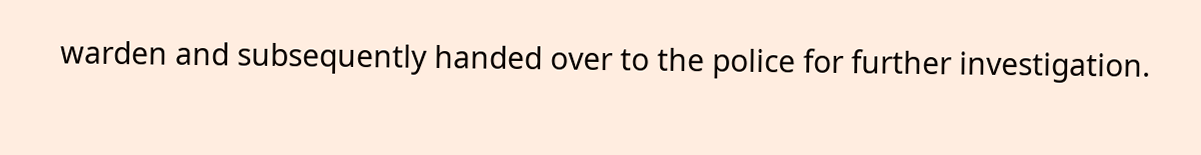warden and subsequently handed over to the police for further investigation.